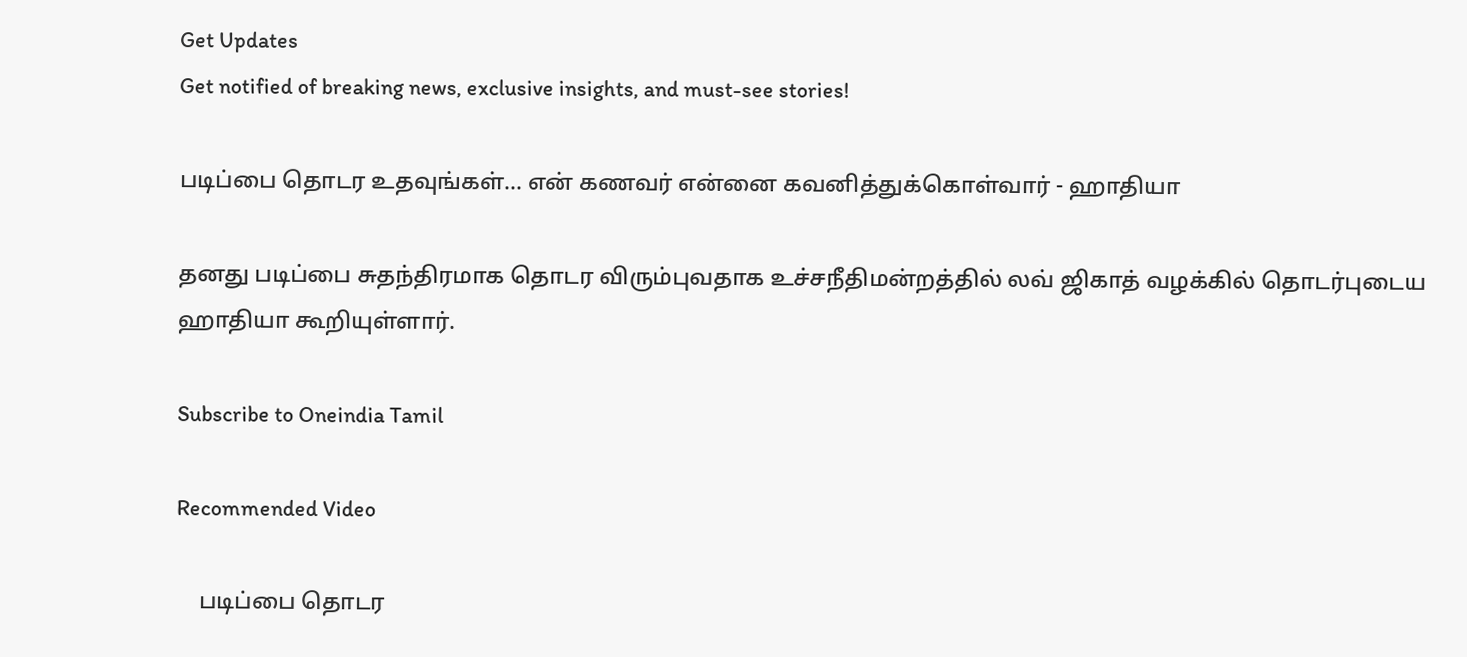Get Updates
Get notified of breaking news, exclusive insights, and must-see stories!

படிப்பை தொடர உதவுங்கள்... என் கணவர் என்னை கவனித்துக்கொள்வார் - ஹாதியா

தனது படிப்பை சுதந்திரமாக தொடர விரும்புவதாக உச்சநீதிமன்றத்தில் லவ் ஜிகாத் வழக்கில் தொடர்புடைய ஹாதியா கூறியுள்ளார்.

Subscribe to Oneindia Tamil

Recommended Video

    படிப்பை தொடர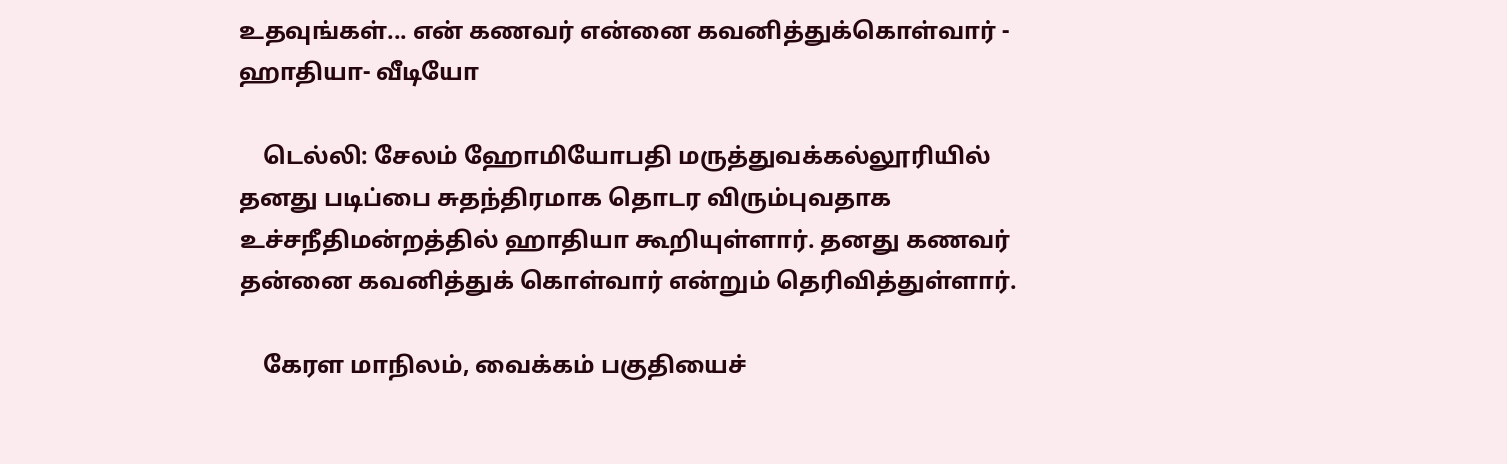உதவுங்கள்... என் கணவர் என்னை கவனித்துக்கொள்வார் - ஹாதியா- வீடியோ

    டெல்லி: சேலம் ஹோமியோபதி மருத்துவக்கல்லூரியில் தனது படிப்பை சுதந்திரமாக தொடர விரும்புவதாக உச்சநீதிமன்றத்தில் ஹாதியா கூறியுள்ளார். தனது கணவர் தன்னை கவனித்துக் கொள்வார் என்றும் தெரிவித்துள்ளார்.

    கேரள மாநிலம், வைக்கம் பகுதியைச்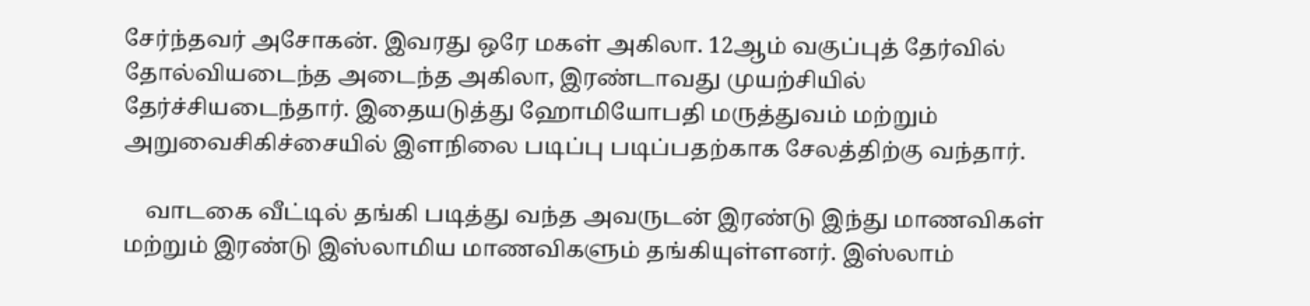சேர்ந்தவர் அசோகன். இவரது ஒரே மகள் அகிலா. 12ஆம் வகுப்புத் தேர்வில் தோல்வியடைந்த அடைந்த அகிலா, இரண்டாவது முயற்சியில் தேர்ச்சியடைந்தார். இதையடுத்து ஹோமியோபதி மருத்துவம் மற்றும் அறுவைசிகிச்சையில் இளநிலை படிப்பு படிப்பதற்காக சேலத்திற்கு வந்தார்.

    வாடகை வீட்டில் தங்கி படித்து வந்த அவருடன் இரண்டு இந்து மாணவிகள் மற்றும் இரண்டு இஸ்லாமிய மாணவிகளும் தங்கியுள்ளனர். இஸ்லாம்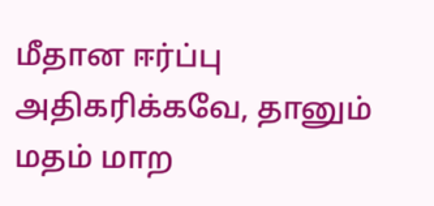மீதான ஈர்ப்பு அதிகரிக்கவே, தானும் மதம் மாற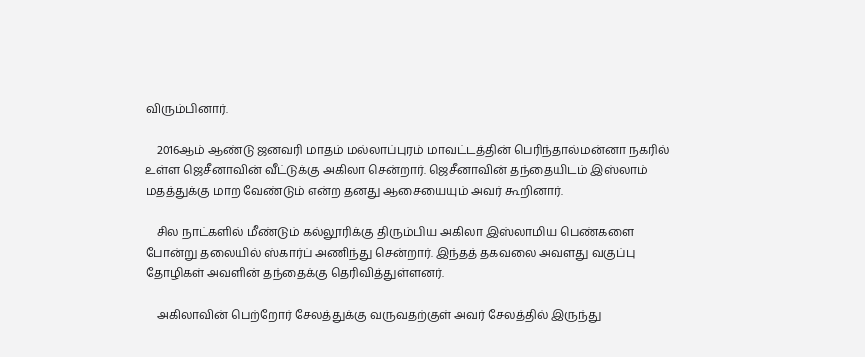விரும்பினார்.

    2016ஆம் ஆண்டு ஜனவரி மாதம் மல்லாப்புரம் மாவட்டத்தின் பெரிந்தால்மன்னா நகரில் உள்ள ஜெசீனாவின் வீட்டுக்கு அகிலா சென்றார். ஜெசீனாவின் தந்தையிடம் இஸ்லாம் மதத்துக்கு மாற வேண்டும் என்ற தனது ஆசையையும் அவர் கூறினார்.

    சில நாட்களில் மீண்டும் கல்லூரிக்கு திரும்பிய அகிலா இஸ்லாமிய பெண்களை போன்று தலையில் ஸ்கார்ப் அணிந்து சென்றார். இந்தத் தகவலை அவளது வகுப்பு தோழிகள் அவளின் தந்தைக்கு தெரிவித்துள்ளனர்.

    அகிலாவின் பெற்றோர் சேலத்துக்கு வருவதற்குள் அவர் சேலத்தில் இருந்து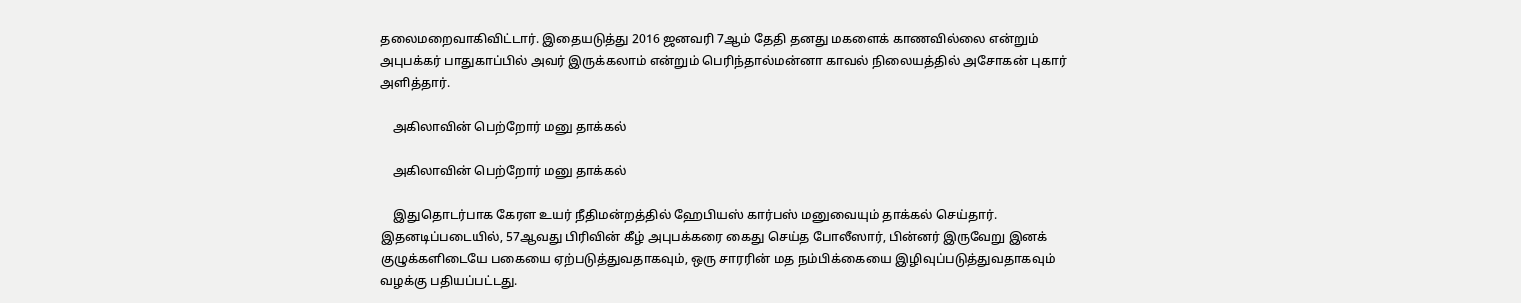தலைமறைவாகிவிட்டார். இதையடுத்து 2016 ஜனவரி 7ஆம் தேதி தனது மகளைக் காணவில்லை என்றும் அபுபக்கர் பாதுகாப்பில் அவர் இருக்கலாம் என்றும் பெரிந்தால்மன்னா காவல் நிலையத்தில் அசோகன் புகார் அளித்தார்.

    அகிலாவின் பெற்றோர் மனு தாக்கல்

    அகிலாவின் பெற்றோர் மனு தாக்கல்

    இதுதொடர்பாக கேரள உயர் நீதிமன்றத்தில் ஹேபியஸ் கார்பஸ் மனுவையும் தாக்கல் செய்தார். இதனடிப்படையில், 57ஆவது பிரிவின் கீழ் அபுபக்கரை கைது செய்த போலீஸார், பின்னர் இருவேறு இனக் குழுக்களிடையே பகையை ஏற்படுத்துவதாகவும், ஒரு சாரரின் மத நம்பிக்கையை இழிவுப்படுத்துவதாகவும் வழக்கு பதியப்பட்டது.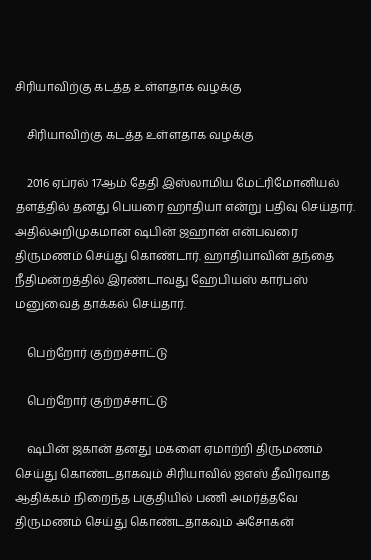சிரியாவிற்கு கடத்த உள்ளதாக வழக்கு

    சிரியாவிற்கு கடத்த உள்ளதாக வழக்கு

    2016 ஏப்ரல் 17ஆம் தேதி இஸ்லாமிய மேட்ரிமோனியல் தளத்தில் தனது பெயரை ஹாதியா என்று பதிவு செய்தார். அதில்அறிமுகமான ஷபின் ஜஹான் என்பவரை திருமணம் செய்து கொண்டார். ஹாதியாவின் தந்தை நீதிமன்றத்தில் இரண்டாவது ஹேபியஸ் கார்பஸ் மனுவைத் தாக்கல் செய்தார்.

    பெற்றோர் குற்றச்சாட்டு

    பெற்றோர் குற்றச்சாட்டு

    ஷபின் ஜகான் தனது மகளை ஏமாற்றி திருமணம் செய்து கொண்டதாகவும் சிரியாவில் ஐஎஸ் தீவிரவாத ஆதிக்கம் நிறைந்த பகுதியில் பணி அமர்த்தவே திருமணம் செய்து கொண்டதாகவும் அசோகன்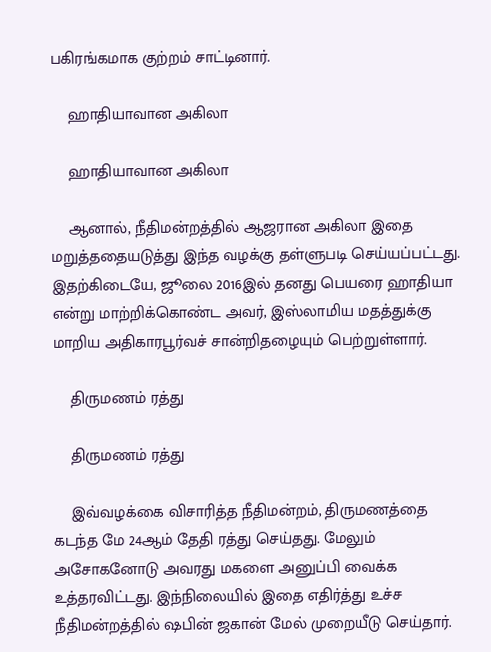பகிரங்கமாக குற்றம் சாட்டினார்.

    ஹாதியாவான அகிலா

    ஹாதியாவான அகிலா

    ஆனால், நீதிமன்றத்தில் ஆஜரான அகிலா இதை மறுத்ததையடுத்து இந்த வழக்கு தள்ளுபடி செய்யப்பட்டது. இதற்கிடையே, ஜூலை 2016இல் தனது பெயரை ஹாதியா என்று மாற்றிக்கொண்ட அவர், இஸ்லாமிய மதத்துக்கு மாறிய அதிகாரபூர்வச் சான்றிதழையும் பெற்றுள்ளார்.

    திருமணம் ரத்து

    திருமணம் ரத்து

    இவ்வழக்கை விசாரித்த நீதிமன்றம், திருமணத்தை கடந்த மே 24ஆம் தேதி ரத்து செய்தது. மேலும் அசோகனோடு அவரது மகளை அனுப்பி வைக்க உத்தரவிட்டது. இந்நிலையில் இதை எதிர்த்து உச்ச நீதிமன்றத்தில் ஷபின் ஜகான் மேல் முறையீடு செய்தார்.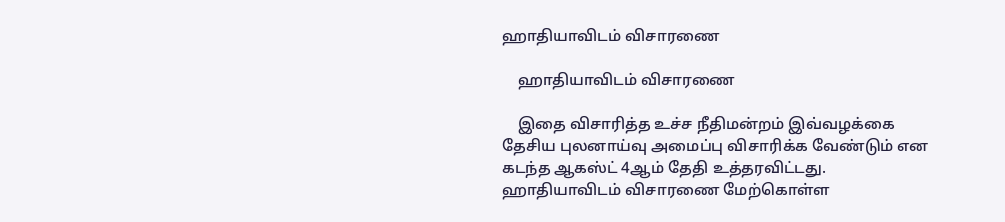ஹாதியாவிடம் விசாரணை

    ஹாதியாவிடம் விசாரணை

    இதை விசாரித்த உச்ச நீதிமன்றம் இவ்வழக்கை தேசிய புலனாய்வு அமைப்பு விசாரிக்க வேண்டும் என கடந்த ஆகஸ்ட் 4ஆம் தேதி உத்தரவிட்டது. ஹாதியாவிடம் விசாரணை மேற்கொள்ள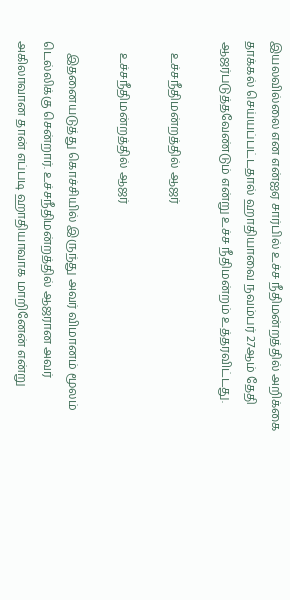இயலவில்லை என என்ஐஏ சார்பில் உச்ச நீதிமன்றத்தில் அறிக்கை தாக்கல் செய்யப்பட்டதால் ஹாதியாவை நவம்பர் 27ஆம் தேதி ஆஜர்படுத்தவேண்டும் என்று உச்ச நீதிமன்றம் உத்தரவிட்டது.

    உச்சநீதிமன்றத்தில் ஆஜர்

    உச்சநீதிமன்றத்தில் ஆஜர்

    இதனையடுத்து கொச்சியில் இருந்து அவர் விமானம் மூலம் டெல்லிக்கு சென்றார். உச்சநீதிமன்றத்தில் ஆஜரான அவர் அகிலாவான தான் எப்படி ஹாதியாவாக மாறினேன் என்று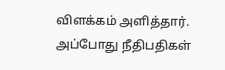விளக்கம் அளித்தார். அப்போது நீதிபதிகள்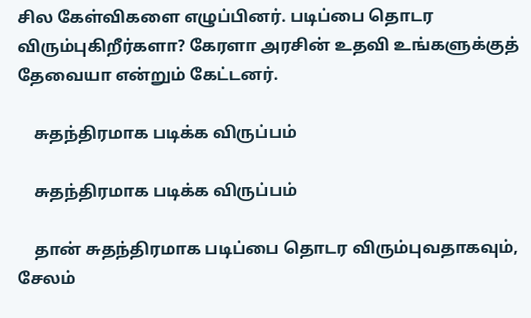சில கேள்விகளை எழுப்பினர். படிப்பை தொடர விரும்புகிறீர்களா? கேரளா அரசின் உதவி உங்களுக்குத் தேவையா என்றும் கேட்டனர்.

    சுதந்திரமாக படிக்க விருப்பம்

    சுதந்திரமாக படிக்க விருப்பம்

    தான் சுதந்திரமாக படிப்பை தொடர விரும்புவதாகவும், சேலம்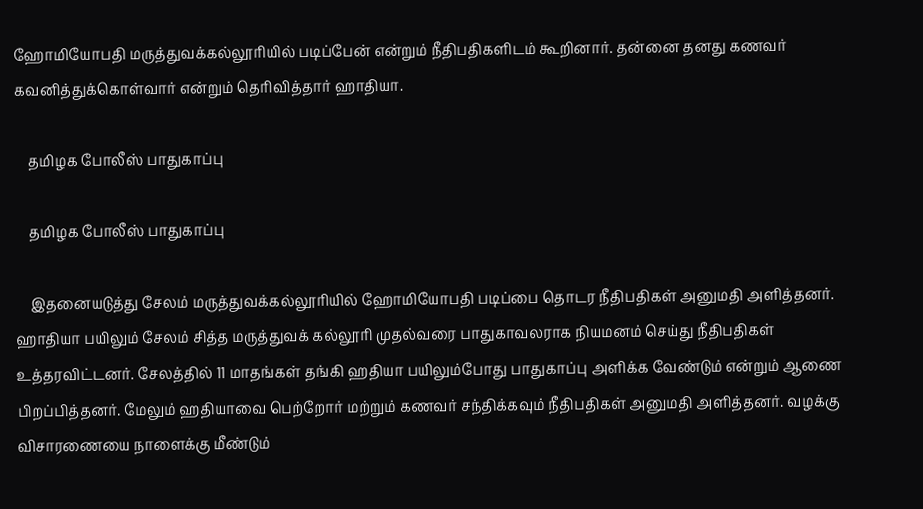ஹோமியோபதி மருத்துவக்கல்லூரியில் படிப்பேன் என்றும் நீதிபதிகளிடம் கூறினார். தன்னை தனது கணவர் கவனித்துக்கொள்வார் என்றும் தெரிவித்தார் ஹாதியா.

    தமிழக போலீஸ் பாதுகாப்பு

    தமிழக போலீஸ் பாதுகாப்பு

    இதனையடுத்து சேலம் மருத்துவக்கல்லூரியில் ஹோமியோபதி படிப்பை தொடர நீதிபதிகள் அனுமதி அளித்தனர். ஹாதியா பயிலும் சேலம் சித்த மருத்துவக் கல்லூரி முதல்வரை பாதுகாவலராக நியமனம் செய்து நீதிபதிகள் உத்தரவிட்டனர். சேலத்தில் 11 மாதங்கள் தங்கி ஹதியா பயிலும்போது பாதுகாப்பு அளிக்க வேண்டும் என்றும் ஆணை பிறப்பித்தனர். மேலும் ஹதியாவை பெற்றோர் மற்றும் கணவர் சந்திக்கவும் நீதிபதிகள் அனுமதி அளித்தனர். வழக்கு விசாரணையை நாளைக்கு மீண்டும்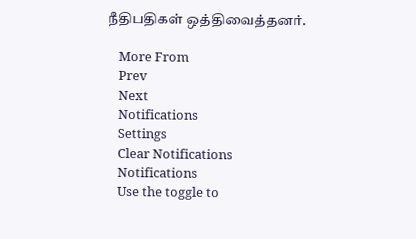நீதிபதிகள் ஒத்திவைத்தனர்.

    More From
    Prev
    Next
    Notifications
    Settings
    Clear Notifications
    Notifications
    Use the toggle to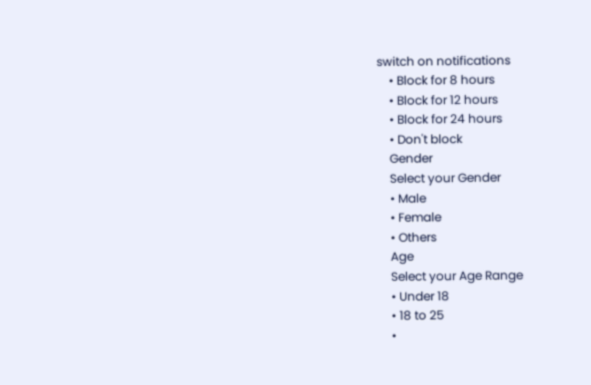switch on notifications
    • Block for 8 hours
    • Block for 12 hours
    • Block for 24 hours
    • Don't block
    Gender
    Select your Gender
    • Male
    • Female
    • Others
    Age
    Select your Age Range
    • Under 18
    • 18 to 25
    •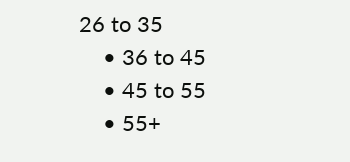26 to 35
    • 36 to 45
    • 45 to 55
    • 55+